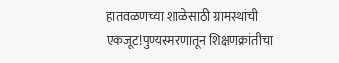हातवळणच्या शाळेसाठी ग्रामस्थांची एकजूट!पुण्यस्मरणातून शिक्षणक्रांतीचा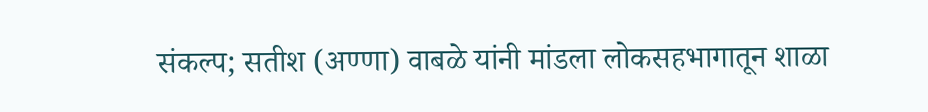संकल्प; सतीश (अण्णा) वाबळे यांनी मांडला लोकसहभागातून शाळा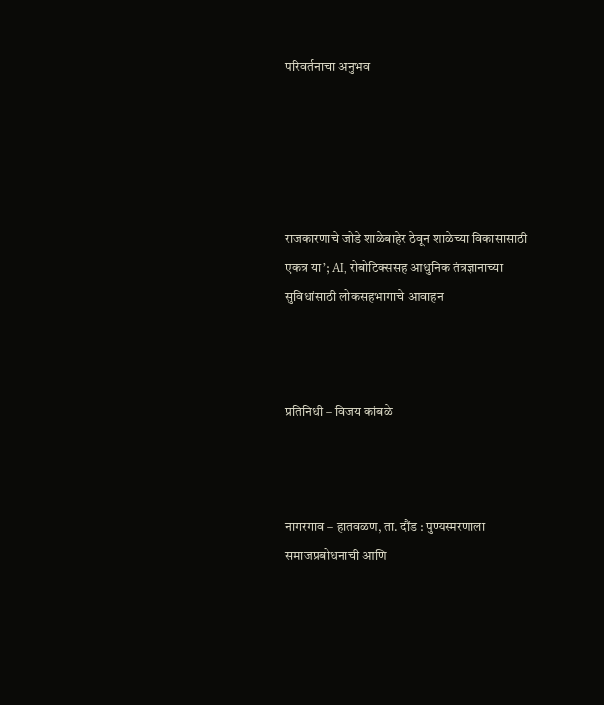परिवर्तनाचा अनुभव





राजकारणाचे जोडे शाळेबाहेर ठेवून शाळेच्या विकासासाठी एकत्र या’; AI, रोबोटिक्ससह आधुनिक तंत्रज्ञानाच्या सुविधांसाठी लोकसहभागाचे आवाहन



प्रतिनिधी – विजय कांबळे



नागरगाव – हातवळण, ता. दौंड : पुण्यस्मरणाला समाजप्रबोधनाची आणि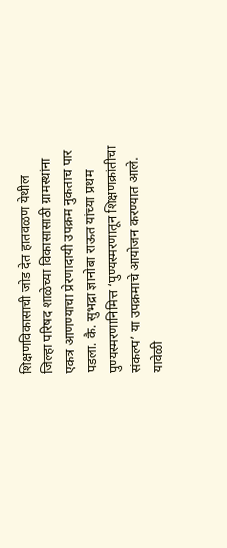शिक्षणविकासाची जोड देत हातवळण येथील जिल्हा परिषद शाळेच्या विकासासाठी ग्रामस्थांना एकत्र आणण्याचा प्रेरणादायी उपक्रम नुकताच पार पडला. कै. सुभद्रा ज्ञानोबा राऊत यांच्या प्रथम पुण्यस्मरणानिमित्त ‘पुण्यस्मरणातून शिक्षणक्रांतीचा संकल्प’ या उपक्रमाचे आयोजन करण्यात आले. यावेळी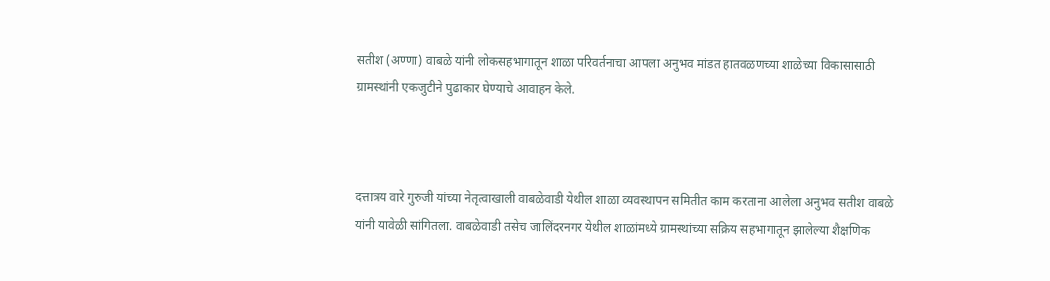सतीश (अण्णा) वाबळे यांनी लोकसहभागातून शाळा परिवर्तनाचा आपला अनुभव मांडत हातवळणच्या शाळेच्या विकासासाठी ग्रामस्थांनी एकजुटीने पुढाकार घेण्याचे आवाहन केले.



दत्तात्रय वारे गुरुजी यांच्या नेतृत्वाखाली वाबळेवाडी येथील शाळा व्यवस्थापन समितीत काम करताना आलेला अनुभव सतीश वाबळे यांनी यावेळी सांगितला. वाबळेवाडी तसेच जालिंदरनगर येथील शाळांमध्ये ग्रामस्थांच्या सक्रिय सहभागातून झालेल्या शैक्षणिक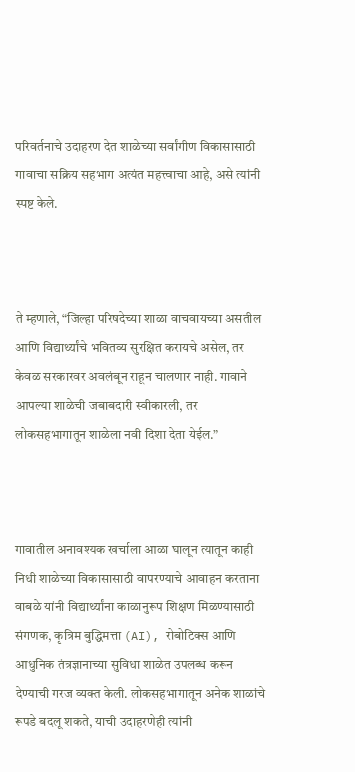परिवर्तनाचे उदाहरण देत शाळेच्या सर्वांगीण विकासासाठी गावाचा सक्रिय सहभाग अत्यंत महत्त्वाचा आहे, असे त्यांनी स्पष्ट केले.



ते म्हणाले, “जिल्हा परिषदेच्या शाळा वाचवायच्या असतील आणि विद्यार्थ्यांचे भवितव्य सुरक्षित करायचे असेल, तर केवळ सरकारवर अवलंबून राहून चालणार नाही. गावाने आपल्या शाळेची जबाबदारी स्वीकारली, तर लोकसहभागातून शाळेला नवी दिशा देता येईल.”



गावातील अनावश्यक खर्चाला आळा घालून त्यातून काही निधी शाळेच्या विकासासाठी वापरण्याचे आवाहन करताना वाबळे यांनी विद्यार्थ्यांना काळानुरूप शिक्षण मिळण्यासाठी संगणक, कृत्रिम बुद्धिमत्ता (AI), रोबोटिक्स आणि आधुनिक तंत्रज्ञानाच्या सुविधा शाळेत उपलब्ध करून देण्याची गरज व्यक्त केली. लोकसहभागातून अनेक शाळांचे रूपडे बदलू शकते, याची उदाहरणेही त्यांनी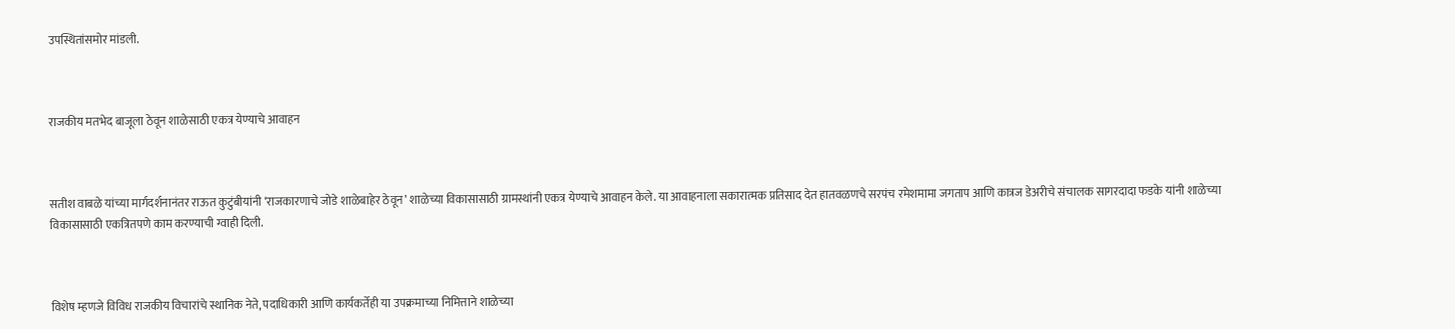उपस्थितांसमोर मांडली.



राजकीय मतभेद बाजूला ठेवून शाळेसाठी एकत्र येण्याचे आवाहन



सतीश वाबळे यांच्या मार्गदर्शनानंतर राऊत कुटुंबीयांनी ‘राजकारणाचे जोडे शाळेबाहेर ठेवून’ शाळेच्या विकासासाठी ग्रामस्थांनी एकत्र येण्याचे आवाहन केले. या आवाहनाला सकारात्मक प्रतिसाद देत हातवळणचे सरपंच रमेशमामा जगताप आणि कात्रज डेअरीचे संचालक सागरदादा फडके यांनी शाळेच्या विकासासाठी एकत्रितपणे काम करण्याची ग्वाही दिली.



विशेष म्हणजे विविध राजकीय विचारांचे स्थानिक नेते, पदाधिकारी आणि कार्यकर्तेही या उपक्रमाच्या निमित्ताने शाळेच्या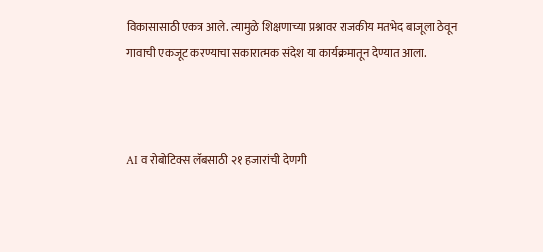विकासासाठी एकत्र आले. त्यामुळे शिक्षणाच्या प्रश्नावर राजकीय मतभेद बाजूला ठेवून गावाची एकजूट करण्याचा सकारात्मक संदेश या कार्यक्रमातून देण्यात आला.



AI व रोबोटिक्स लॅबसाठी २१ हजारांची देणगी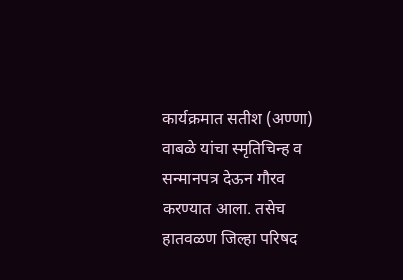कार्यक्रमात सतीश (अण्णा) वाबळे यांचा स्मृतिचिन्ह व सन्मानपत्र देऊन गौरव करण्यात आला. तसेच हातवळण जिल्हा परिषद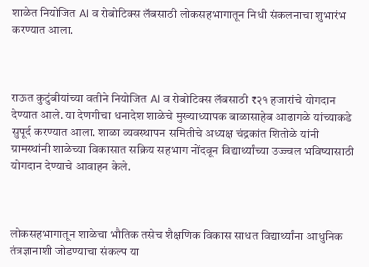शाळेत नियोजित AI व रोबोटिक्स लॅबसाठी लोकसहभागातून निधी संकलनाचा शुभारंभ करण्यात आला.



राऊत कुटुंबीयांच्या वतीने नियोजित AI व रोबोटिक्स लॅबसाठी ₹२१ हजारांचे योगदान देण्यात आले. या देणगीचा धनादेश शाळेचे मुख्याध्यापक बाळासाहेब आढागळे यांच्याकडे सुपूर्द करण्यात आला. शाळा व्यवस्थापन समितीचे अध्यक्ष चंद्रकांत शितोळे यांनी ग्रामस्थांनी शाळेच्या विकासात सक्रिय सहभाग नोंदवून विद्यार्थ्यांच्या उज्ज्वल भविष्यासाठी योगदान देण्याचे आवाहन केले.



लोकसहभागातून शाळेचा भौतिक तसेच शैक्षणिक विकास साधत विद्यार्थ्यांना आधुनिक तंत्रज्ञानाशी जोडण्याचा संकल्प या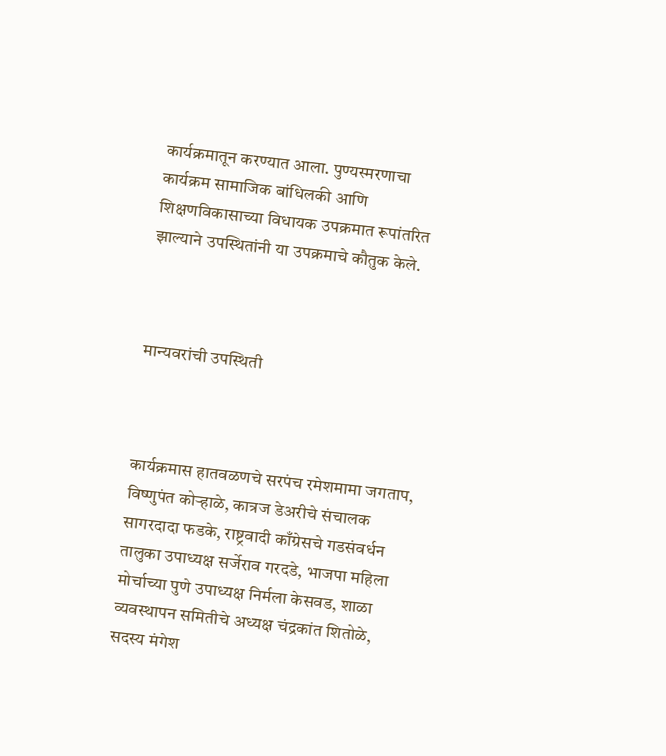कार्यक्रमातून करण्यात आला. पुण्यस्मरणाचा कार्यक्रम सामाजिक बांधिलकी आणि शिक्षणविकासाच्या विधायक उपक्रमात रूपांतरित झाल्याने उपस्थितांनी या उपक्रमाचे कौतुक केले.



मान्यवरांची उपस्थिती



कार्यक्रमास हातवळणचे सरपंच रमेशमामा जगताप, विष्णुपंत कोऱ्हाळे, कात्रज डेअरीचे संचालक सागरदादा फडके, राष्ट्रवादी काँग्रेसचे गडसंवर्धन तालुका उपाध्यक्ष सर्जेराव गरदडे, भाजपा महिला मोर्चाच्या पुणे उपाध्यक्ष निर्मला केसवड, शाळा व्यवस्थापन समितीचे अध्यक्ष चंद्रकांत शितोळे, सदस्य मंगेश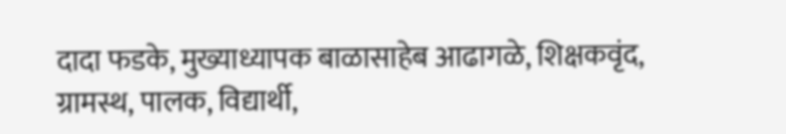दादा फडके, मुख्याध्यापक बाळासाहेब आढागळे, शिक्षकवृंद, ग्रामस्थ, पालक, विद्यार्थी,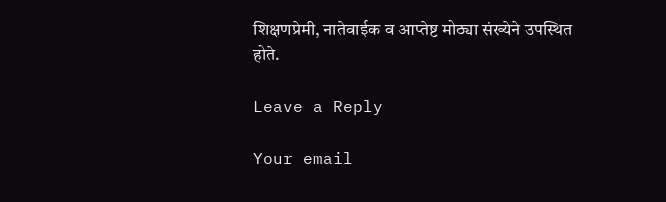शिक्षणप्रेमी, नातेवाईक व आप्तेष्ट मोठ्या संख्येने उपस्थित होते.

Leave a Reply

Your email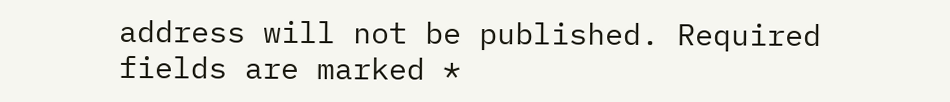address will not be published. Required fields are marked *